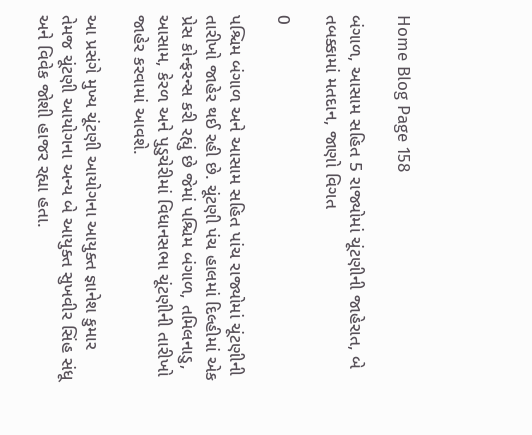Home Blog Page 158

બંગાળ, આસામ સહિત 5 રાજ્યોમાં ચૂંટણીની જાહેરાત, બે તબક્કામાં મતદાન, જાણો વિગત

0

પશ્ચિમ બંગાળ અને આસામ સહિત પાંચ રાજ્યોમાં ચૂંટણીની તારીખો જાહેર થઈ રહી છે. ચૂંટણી પંચ હાલમાં દિલ્હીમાં એક પ્રેસ કોન્ફરન્સ કરી રહ્યું છે જેમાં પશ્ચિમ બંગાળ, તમિલનાડુ, આસામ, કેરળ અને પુડુચેરીમાં વિધાનસભા ચૂંટણીની તારીખો જાહેર કરવામાં આવશે.

આ પ્રસંગે મુખ્ય ચૂંટણી આયોગના આયુક્ત જ્ઞાનેશ કુમાર તેમજ ચૂંટણી આયોગના અન્ય બે આયુક્ત સુખવીર સિંહ સંધૂ અને વિવેક જોશી હાજર રહ્યા હતા.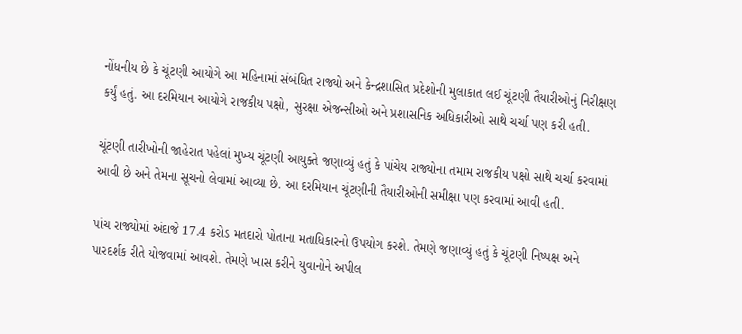નોંધનીય છે કે ચૂંટણી આયોગે આ મહિનામાં સંબંધિત રાજ્યો અને કેન્દ્રશાસિત પ્રદેશોની મુલાકાત લઈ ચૂંટણી તૈયારીઓનું નિરીક્ષણ કર્યું હતું. આ દરમિયાન આયોગે રાજકીય પક્ષો, સુરક્ષા એજન્સીઓ અને પ્રશાસનિક અધિકારીઓ સાથે ચર્ચા પણ કરી હતી.

ચૂંટણી તારીખોની જાહેરાત પહેલાં મુખ્ય ચૂંટણી આયુક્તે જણાવ્યું હતું કે પાંચેય રાજ્યોના તમામ રાજકીય પક્ષો સાથે ચર્ચા કરવામાં આવી છે અને તેમના સૂચનો લેવામાં આવ્યા છે. આ દરમિયાન ચૂંટણીની તૈયારીઓની સમીક્ષા પણ કરવામાં આવી હતી.

પાંચ રાજ્યોમાં અંદાજે 17.4 કરોડ મતદારો પોતાના મતાધિકારનો ઉપયોગ કરશે. તેમણે જણાવ્યું હતું કે ચૂંટણી નિષ્પક્ષ અને પારદર્શક રીતે યોજવામાં આવશે. તેમણે ખાસ કરીને યુવાનોને અપીલ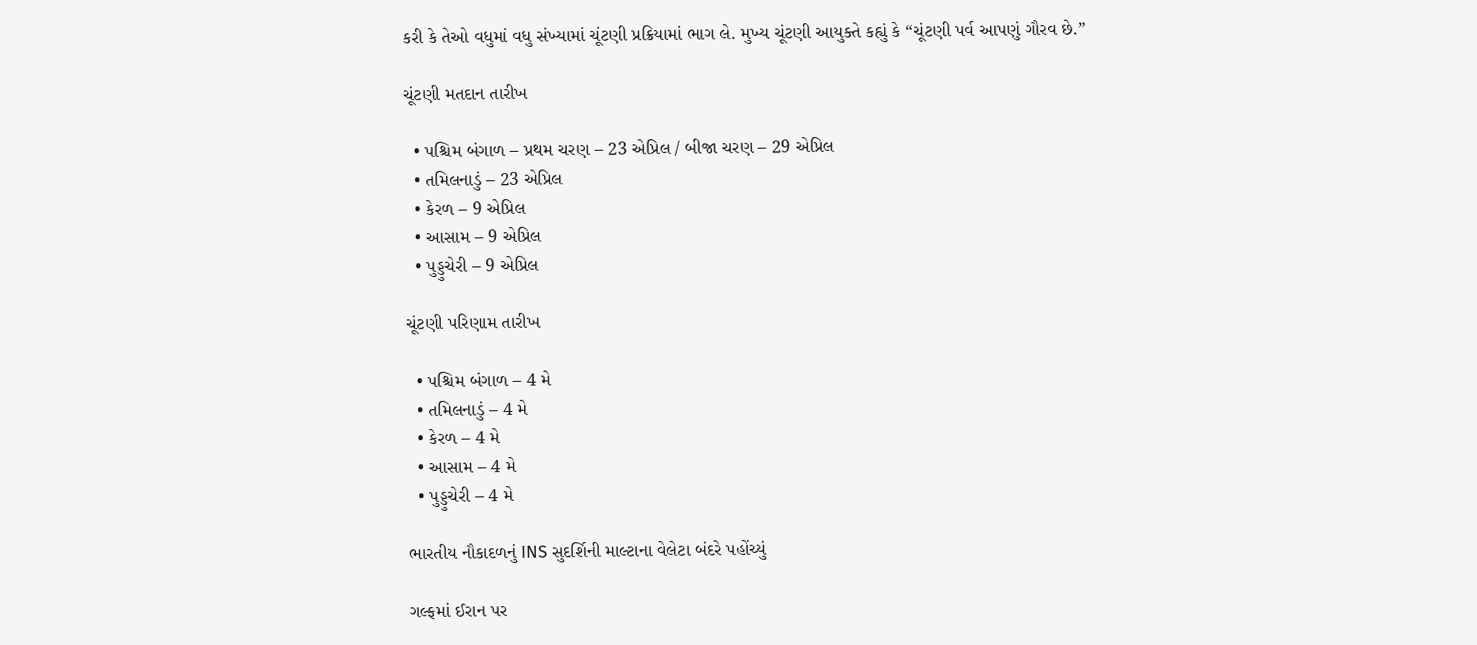કરી કે તેઓ વધુમાં વધુ સંખ્યામાં ચૂંટણી પ્રક્રિયામાં ભાગ લે. મુખ્ય ચૂંટણી આયુક્તે કહ્યું કે “ચૂંટણી પર્વ આપણું ગૌરવ છે.”

ચૂંટણી મતદાન તારીખ

  • પશ્ચિમ બંગાળ – પ્રથમ ચરણ – 23 એપ્રિલ / બીજા ચરણ – 29 એપ્રિલ
  • તમિલનાડું – 23 એપ્રિલ
  • કેરળ – 9 એપ્રિલ
  • આસામ – 9 એપ્રિલ
  • પુડ્ડુચેરી – 9 એપ્રિલ

ચૂંટણી પરિણામ તારીખ

  • પશ્ચિમ બંગાળ – 4 મે
  • તમિલનાડું – 4 મે
  • કેરળ – 4 મે
  • આસામ – 4 મે
  • પુડ્ડુચેરી – 4 મે

ભારતીય નૌકાદળનું INS સુદર્શિની માલ્ટાના વેલેટા બંદરે પહોંચ્યું

ગલ્ફમાં ઈરાન પર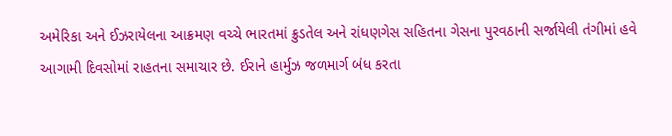અમેરિકા અને ઈઝરાયેલના આક્રમણ વચ્ચે ભારતમાં ક્રુડતેલ અને રાંધણગેસ સહિતના ગેસના પુરવઠાની સર્જાયેલી તંગીમાં હવે આગામી દિવસોમાં રાહતના સમાચાર છે. ઈરાને હાર્મુઝ જળમાર્ગ બંધ કરતા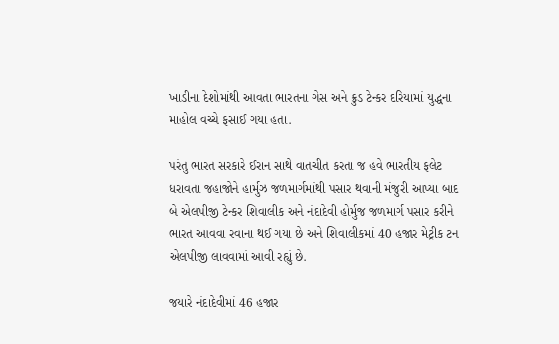ખાડીના દેશોમાંથી આવતા ભારતના ગેસ અને ક્રુડ ટેન્કર દરિયામાં યુદ્ધના માહોલ વચ્ચે ફસાઈ ગયા હતા.

પરંતુ ભારત સરકારે ઈરાન સાથે વાતચીત કરતા જ હવે ભારતીય ફલેટ ધરાવતા જહાજોને હાર્મુઝ જળમાર્ગમાંથી પસાર થવાની મંજુરી આપ્યા બાદ બે એલપીજી ટેન્કર શિવાલીક અને નંદાદેવી હોર્મુજ જળમાર્ગ પસાર કરીને ભારત આવવા રવાના થઈ ગયા છે અને શિવાલીકમાં 40 હજાર મેટ્રીક ટન એલપીજી લાવવામાં આવી રહ્યું છે.

જયારે નંદાદેવીમાં 46 હજાર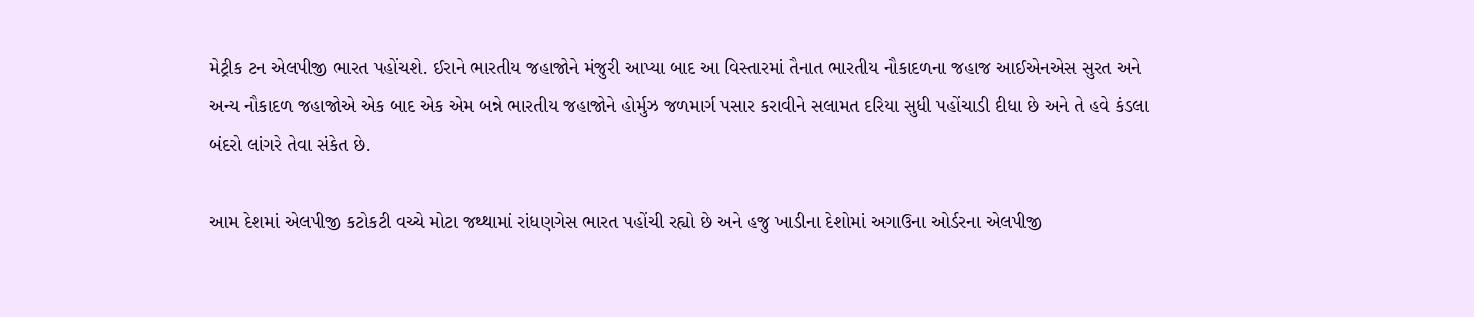મેટ્રીક ટન એલપીજી ભારત પહોંચશે. ઈરાને ભારતીય જહાજોને મંજુરી આપ્યા બાદ આ વિસ્તારમાં તૈનાત ભારતીય નૌકાદળના જહાજ આઈએનએસ સુરત અને અન્ય નૌકાદળ જહાજોએ એક બાદ એક એમ બન્ને ભારતીય જહાજોને હોર્મુઝ જળમાર્ગ પસાર કરાવીને સલામત દરિયા સુધી પહોંચાડી દીધા છે અને તે હવે કંડલા બંદરો લાંગરે તેવા સંકેત છે.

આમ દેશમાં એલપીજી કટોકટી વચ્ચે મોટા જથ્થામાં રાંધણગેસ ભારત પહોંચી રહ્યો છે અને હજુ ખાડીના દેશોમાં અગાઉના ઓર્ડરના એલપીજી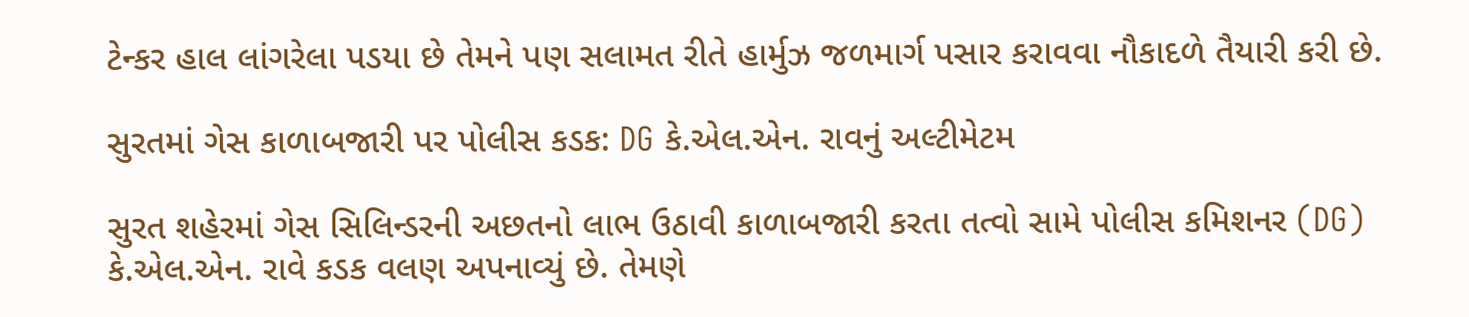ટેન્કર હાલ લાંગરેલા પડયા છે તેમને પણ સલામત રીતે હાર્મુઝ જળમાર્ગ પસાર કરાવવા નૌકાદળે તૈયારી કરી છે.

સુરતમાં ગેસ કાળાબજારી પર પોલીસ કડક: DG કે.એલ.એન. રાવનું અલ્ટીમેટમ

સુરત શહેરમાં ગેસ સિલિન્ડરની અછતનો લાભ ઉઠાવી કાળાબજારી કરતા તત્વો સામે પોલીસ કમિશનર (DG) કે.એલ.એન. રાવે કડક વલણ અપનાવ્યું છે. તેમણે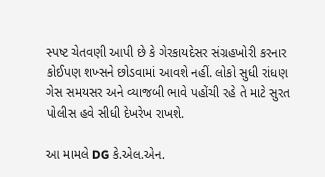સ્પષ્ટ ચેતવણી આપી છે કે ગેરકાયદેસર સંગ્રહખોરી કરનાર કોઈપણ શખ્સને છોડવામાં આવશે નહીં. લોકો સુધી રાંધણ ગેસ સમયસર અને વ્યાજબી ભાવે પહોંચી રહે તે માટે સુરત પોલીસ હવે સીધી દેખરેખ રાખશે.

આ મામલે DG કે.એલ.એન.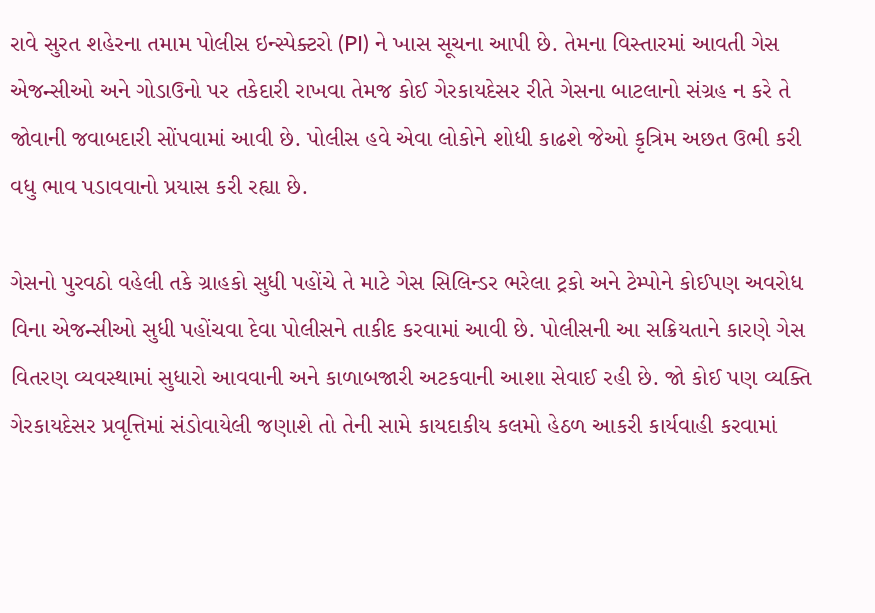રાવે સુરત શહેરના તમામ પોલીસ ઇન્સ્પેક્ટરો (PI) ને ખાસ સૂચના આપી છે. તેમના વિસ્તારમાં આવતી ગેસ એજન્સીઓ અને ગોડાઉનો પર તકેદારી રાખવા તેમજ કોઈ ગેરકાયદેસર રીતે ગેસના બાટલાનો સંગ્રહ ન કરે તે જોવાની જવાબદારી સોંપવામાં આવી છે. પોલીસ હવે એવા લોકોને શોધી કાઢશે જેઓ કૃત્રિમ અછત ઉભી કરી વધુ ભાવ પડાવવાનો પ્રયાસ કરી રહ્યા છે.

ગેસનો પુરવઠો વહેલી તકે ગ્રાહકો સુધી પહોંચે તે માટે ગેસ સિલિન્ડર ભરેલા ટ્રકો અને ટેમ્પોને કોઈપણ અવરોધ વિના એજન્સીઓ સુધી પહોંચવા દેવા પોલીસને તાકીદ કરવામાં આવી છે. પોલીસની આ સક્રિયતાને કારણે ગેસ વિતરણ વ્યવસ્થામાં સુધારો આવવાની અને કાળાબજારી અટકવાની આશા સેવાઈ રહી છે. જો કોઈ પણ વ્યક્તિ ગેરકાયદેસર પ્રવૃત્તિમાં સંડોવાયેલી જણાશે તો તેની સામે કાયદાકીય કલમો હેઠળ આકરી કાર્યવાહી કરવામાં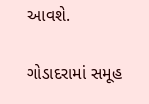આવશે.

ગોડાદરામાં સમૂહ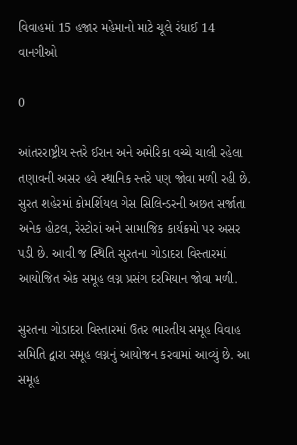વિવાહમાં 15 હજાર મહેમાનો માટે ચૂલે રંધાઈ 14 વાનગીઓ

0

આંતરરાષ્ટ્રીય સ્તરે ઈરાન અને અમેરિકા વચ્ચે ચાલી રહેલા તણાવની અસર હવે સ્થાનિક સ્તરે પણ જોવા મળી રહી છે. સુરત શહેરમાં કોમર્શિયલ ગેસ સિલિન્ડરની અછત સર્જાતા અનેક હોટલ, રેસ્ટોરાં અને સામાજિક કાર્યક્રમો પર અસર પડી છે. આવી જ સ્થિતિ સુરતના ગોડાદરા વિસ્તારમાં આયોજિત એક સમૂહ લગ્ન પ્રસંગ દરમિયાન જોવા મળી.

સુરતના ગોડાદરા વિસ્તારમાં ઉતર ભારતીય સમૂહ વિવાહ સમિતિ દ્વારા સમૂહ લગ્નનું આયોજન કરવામાં આવ્યું છે. આ સમૂહ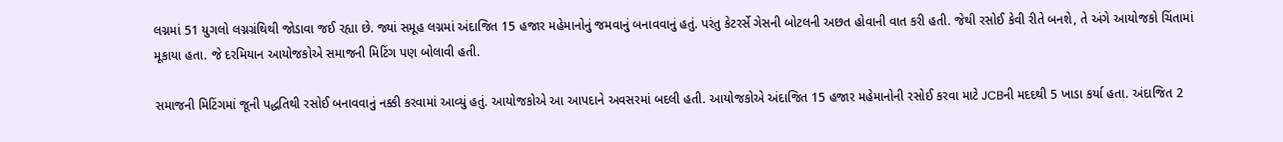લગ્નમાં 51 યુગલો લગ્નગ્રંથિથી જોડાવા જઈ રહ્યા છે. જ્યાં સમૂહ લગ્નમાં અંદાજિત 15 હજાર મહેમાનોનું જમવાનું બનાવવાનું હતું. પરંતુ કેટરર્સે ગેસની બોટલની અછત હોવાની વાત કરી હતી. જેથી રસોઈ કેવી રીતે બનશે, તે અંગે આયોજકો ચિંતામાં મૂકાયા હતા. જે દરમિયાન આયોજકોએ સમાજની મિટિંગ પણ બોલાવી હતી.

સમાજની મિટિંગમાં જૂની પદ્ધતિથી રસોઈ બનાવવાનું નક્કી કરવામાં આવ્યું હતું. આયોજકોએ આ આપદાને અવસરમાં બદલી હતી. આયોજકોએ અંદાજિત 15 હજાર મહેમાનોની રસોઈ કરવા માટે JCBની મદદથી 5 ખાડા કર્યા હતા. અંદાજિત 2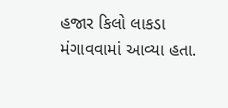હજાર કિલો લાકડા મંગાવવામાં આવ્યા હતા.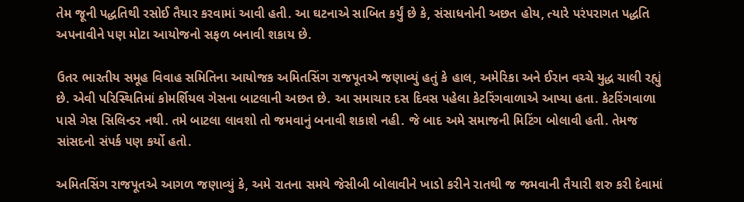તેમ જૂની પદ્ધતિથી રસોઈ તૈયાર કરવામાં આવી હતી. આ ઘટનાએ સાબિત કર્યું છે કે, સંસાધનોની અછત હોય, ત્યારે પરંપરાગત પદ્ધતિ અપનાવીને પણ મોટા આયોજનો સફળ બનાવી શકાય છે.

ઉતર ભારતીય સમૂહ વિવાહ સમિતિના આયોજક અમિતસિંગ રાજપૂતએ જણાવ્યું હતું કે હાલ, અમેરિકા અને ઈરાન વચ્ચે યુદ્ધ ચાલી રહ્યું છે. એવી પરિસ્થિતિમાં કોમર્શિયલ ગેસના બાટલાની અછત છે. આ સમાચાર દસ દિવસ પહેલા કેટરિંગવાળાએ આપ્યા હતા. કેટરિંગવાળા પાસે ગેસ સિલિન્ડર નથી. તમે બાટલા લાવશો તો જમવાનું બનાવી શકાશે નહી. જે બાદ અમે સમાજની મિટિંગ બોલાવી હતી. તેમજ સાંસદનો સંપર્ક પણ કર્યો હતો.

અમિતસિંગ રાજપૂતએ આગળ જણાવ્યું કે, અમે રાતના સમયે જેસીબી બોલાવીને ખાડો કરીને રાતથી જ જમવાની તૈયારી શરુ કરી દેવામાં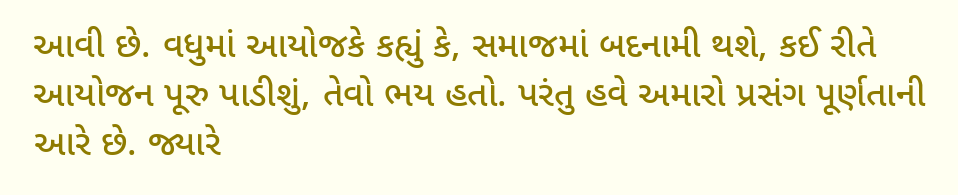આવી છે. વધુમાં આયોજકે કહ્યું કે, સમાજમાં બદનામી થશે, કઈ રીતે આયોજન પૂરુ પાડીશું, તેવો ભય હતો. પરંતુ હવે અમારો પ્રસંગ પૂર્ણતાની આરે છે. જ્યારે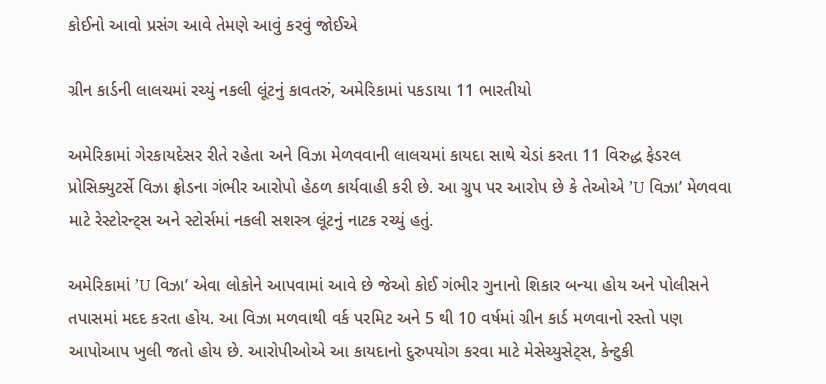કોઈનો આવો પ્રસંગ આવે તેમણે આવું કરવું જોઈએ

ગ્રીન કાર્ડની લાલચમાં રચ્યું નકલી લૂંટનું કાવતરું, અમેરિકામાં પકડાયા 11 ભારતીયો

અમેરિકામાં ગેરકાયદેસર રીતે રહેતા અને વિઝા મેળવવાની લાલચમાં કાયદા સાથે ચેડાં કરતા 11 વિરુદ્ધ ફેડરલ પ્રોસિક્યુટર્સે વિઝા ફ્રોડના ગંભીર આરોપો હેઠળ કાર્યવાહી કરી છે. આ ગ્રુપ પર આરોપ છે કે તેઓએ ’U વિઝા’ મેળવવા માટે રેસ્ટોરન્ટ્સ અને સ્ટોર્સમાં નકલી સશસ્ત્ર લૂંટનું નાટક રચ્યું હતું.

અમેરિકામાં ’U વિઝા’ એવા લોકોને આપવામાં આવે છે જેઓ કોઈ ગંભીર ગુનાનો શિકાર બન્યા હોય અને પોલીસને તપાસમાં મદદ કરતા હોય. આ વિઝા મળવાથી વર્ક પરમિટ અને 5 થી 10 વર્ષમાં ગ્રીન કાર્ડ મળવાનો રસ્તો પણ આપોઆપ ખુલી જતો હોય છે. આરોપીઓએ આ કાયદાનો દુરુપયોગ કરવા માટે મેસેચ્યુસેટ્સ, કેન્ટુકી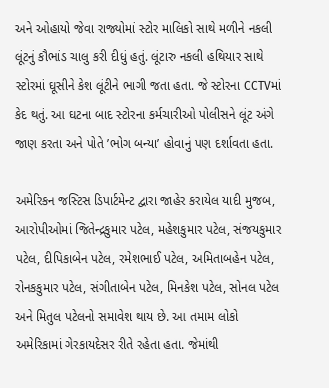અને ઓહાયો જેવા રાજ્યોમાં સ્ટોર માલિકો સાથે મળીને નકલી લૂંટનું કૌભાંડ ચાલુ કરી દીધું હતું. લૂંટારુ નકલી હથિયાર સાથે સ્ટોરમાં ઘૂસીને કેશ લૂંટીને ભાગી જતા હતા. જે સ્ટોરના CCTVમાં કેદ થતું. આ ઘટના બાદ સ્ટોરના કર્મચારીઓ પોલીસને લૂંટ અંગે જાણ કરતા અને પોતે ’ભોગ બન્યા’ હોવાનું પણ દર્શાવતા હતા.

અમેરિકન જસ્ટિસ ડિપાર્ટમેન્ટ દ્વારા જાહેર કરાયેલ યાદી મુજબ, આરોપીઓમાં જિતેન્દ્રકુમાર પટેલ, મહેશકુમાર પટેલ, સંજયકુમાર પટેલ, દીપિકાબેન પટેલ, રમેશભાઈ પટેલ, અમિતાબહેન પટેલ, રોનકકુમાર પટેલ, સંગીતાબેન પટેલ, મિનકેશ પટેલ, સોનલ પટેલ અને મિતુલ પટેલનો સમાવેશ થાય છે. આ તમામ લોકો અમેરિકામાં ગેરકાયદેસર રીતે રહેતા હતા. જેમાંથી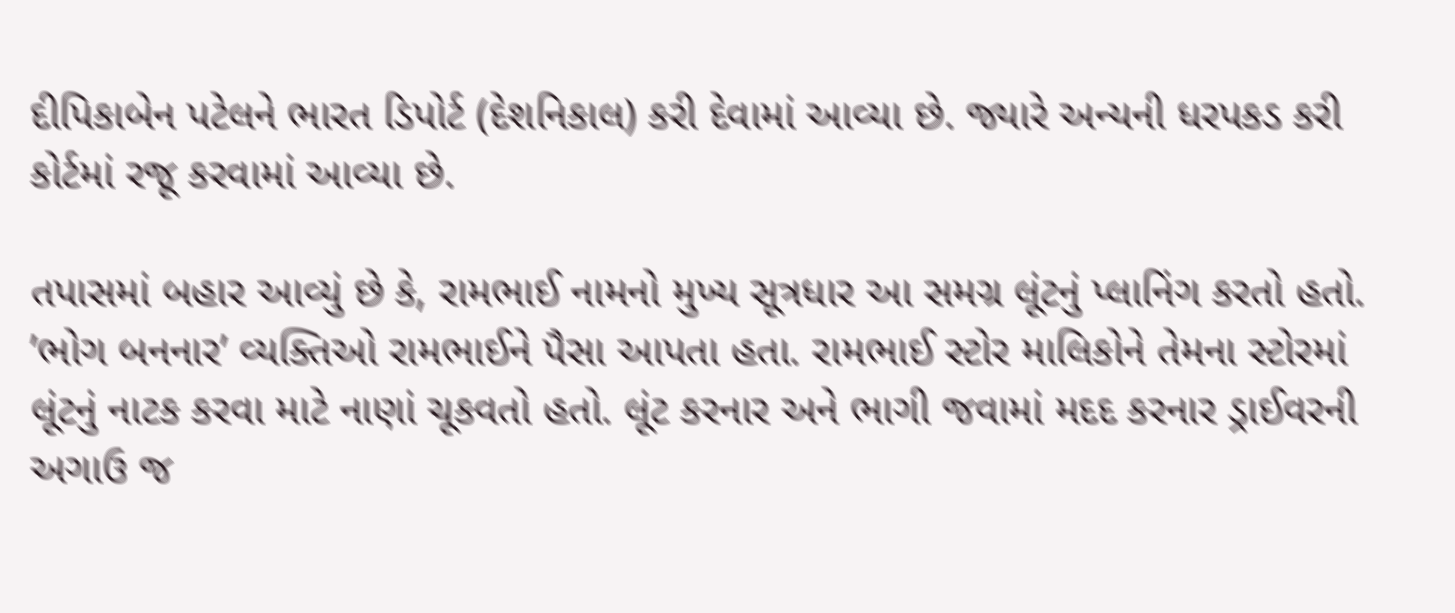દીપિકાબેન પટેલને ભારત ડિપોર્ટ (દેશનિકાલ) કરી દેવામાં આવ્યા છે. જ્યારે અન્યની ધરપકડ કરી કોર્ટમાં રજૂ કરવામાં આવ્યા છે.

તપાસમાં બહાર આવ્યું છે કે, રામભાઈ નામનો મુખ્ય સૂત્રધાર આ સમગ્ર લૂંટનું પ્લાનિંગ કરતો હતો. ’ભોગ બનનાર’ વ્યક્તિઓ રામભાઈને પૈસા આપતા હતા. રામભાઈ સ્ટોર માલિકોને તેમના સ્ટોરમાં લૂંટનું નાટક કરવા માટે નાણાં ચૂકવતો હતો. લૂંટ કરનાર અને ભાગી જવામાં મદદ કરનાર ડ્રાઈવરની અગાઉ જ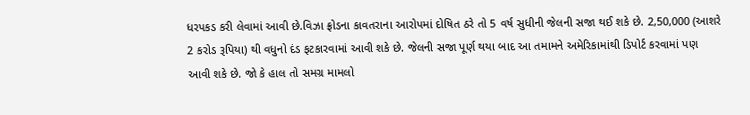ધરપકડ કરી લેવામાં આવી છે.વિઝા ફ્રોડના કાવતરાના આરોપમાં દોષિત ઠરે તો 5 વર્ષ સુધીની જેલની સજા થઈ શકે છે. 2,50,000 (આશરે 2 કરોડ રૂપિયા) થી વધુનો દંડ ફટકારવામાં આવી શકે છે. જેલની સજા પૂર્ણ થયા બાદ આ તમામને અમેરિકામાંથી ડિપોર્ટ કરવામાં પણ આવી શકે છે. જો કે હાલ તો સમગ્ર મામલો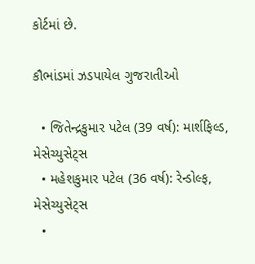કોર્ટમાં છે.

કૌભાંડમાં ઝડપાયેલ ગુજરાતીઓ

  • જિતેન્દ્રકુમાર પટેલ (39 વર્ષ): માર્શફિલ્ડ, મેસેચ્યુસેટ્સ
  • મહેશકુમાર પટેલ (36 વર્ષ): રેન્ડોલ્ફ, મેસેચ્યુસેટ્સ
  •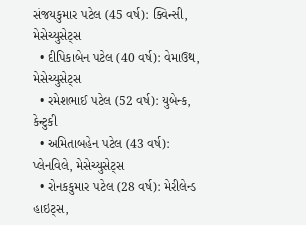સંજયકુમાર પટેલ (45 વર્ષ): ક્વિન્સી, મેસેચ્યુસેટ્સ
  • દીપિકાબેન પટેલ (40 વર્ષ): વેમાઉથ, મેસેચ્યુસેટ્સ
  • રમેશભાઈ પટેલ (52 વર્ષ): યુબેન્ક, કેન્ટુકી
  • અમિતાબહેન પટેલ (43 વર્ષ): પ્લેનવિલે, મેસેચ્યુસેટ્સ
  • રોનકકુમાર પટેલ (28 વર્ષ): મેરીલેન્ડ હાઇટ્સ,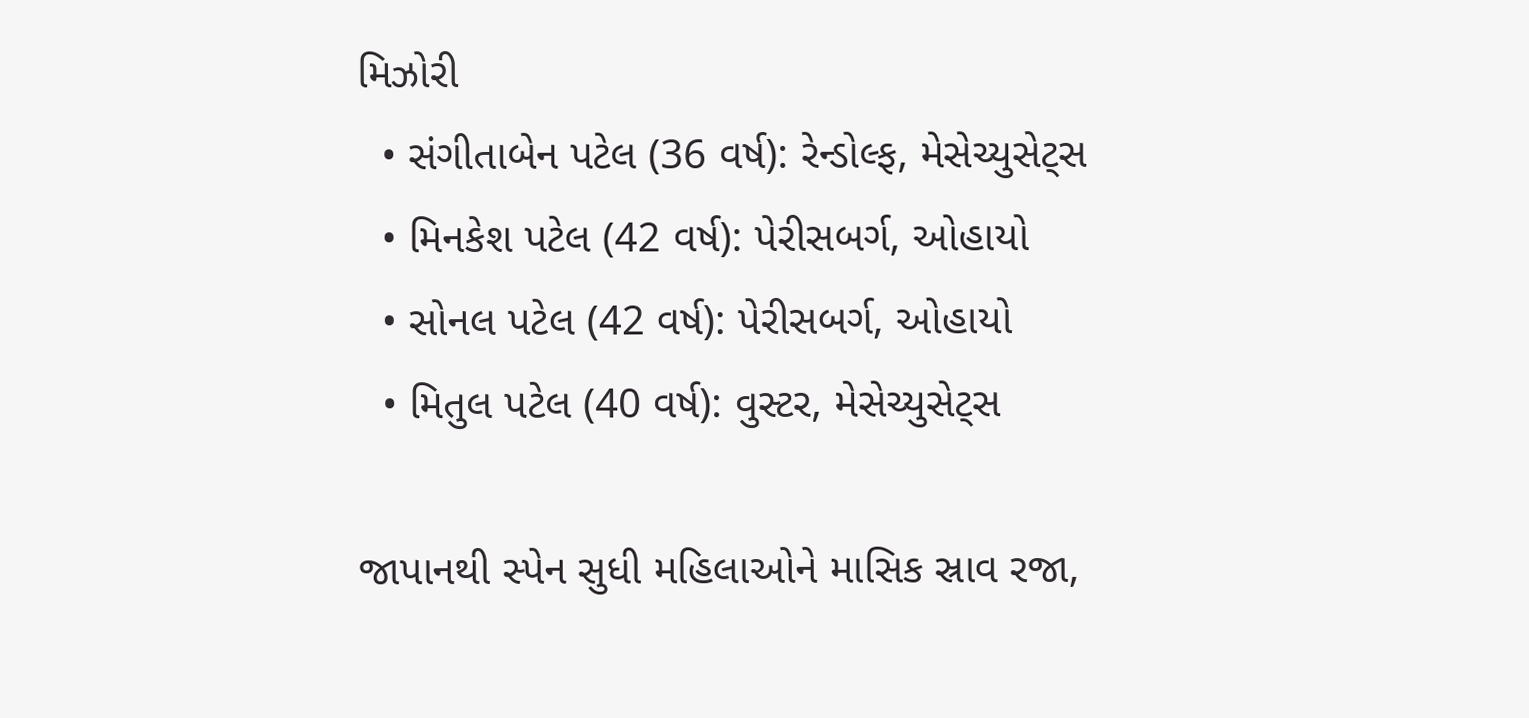મિઝોરી
  • સંગીતાબેન પટેલ (36 વર્ષ): રેન્ડોલ્ફ, મેસેચ્યુસેટ્સ
  • મિનકેશ પટેલ (42 વર્ષ): પેરીસબર્ગ, ઓહાયો
  • સોનલ પટેલ (42 વર્ષ): પેરીસબર્ગ, ઓહાયો
  • મિતુલ પટેલ (40 વર્ષ): વુસ્ટર, મેસેચ્યુસેટ્સ

જાપાનથી સ્પેન સુધી મહિલાઓને માસિક સ્રાવ રજા,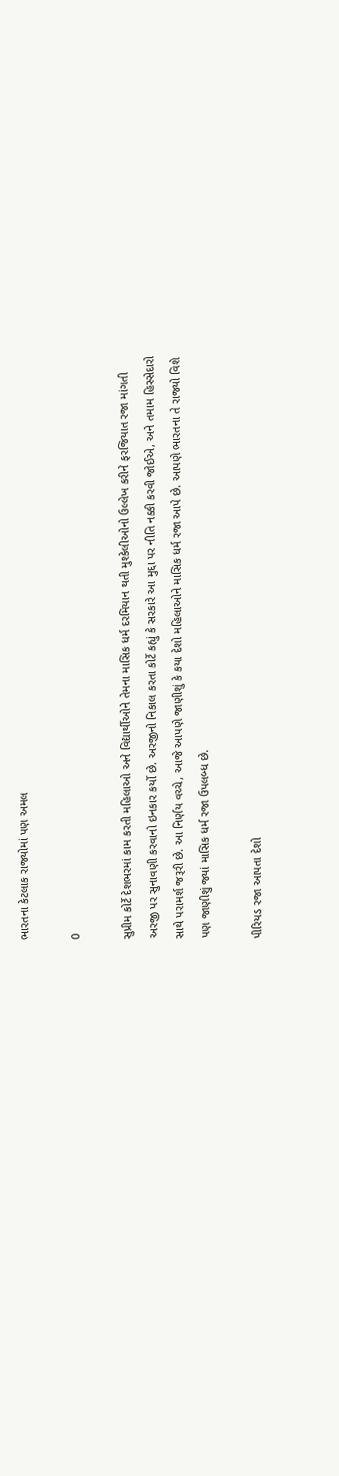ભારતના કેટલાક રાજ્યોમાં પણ અમલ

0

સુપ્રીમ કોર્ટે દેશભરમાં કામ કરતી મહિલાઓ અને વિદ્યાર્થીઓને તેમના માસિક ધર્મ દરમિયાન થતી મુશ્કેલીઓનો ઉલ્લેખ કરીને ફરજિયાત રજા માંગતી અરજી પર સુનાવણી કરવાનો ઇનકાર કર્યો છે. અરજીનો નિકાલ કરતા કોર્ટે કહ્યું કે સરકારે આ મુદ્દા પર નીતિ નક્કી કરવી જોઈએ, અને તમામ હિસ્સેદારો સાથે પરામર્શ જરૂરી છે. આ નિર્ણય વચ્ચે, આજે આપણે જાણીશું કે કયા દેશો મહિલાઓને માસિક ધર્મ રજા આપે છે. આપણે ભારતના તે રાજ્યો વિશે પણ જાણીશું જ્યાં માસિક ધર્મ રજા ઉપલબ્ધ છે.

પીરિયડ રજા આપતા દેશો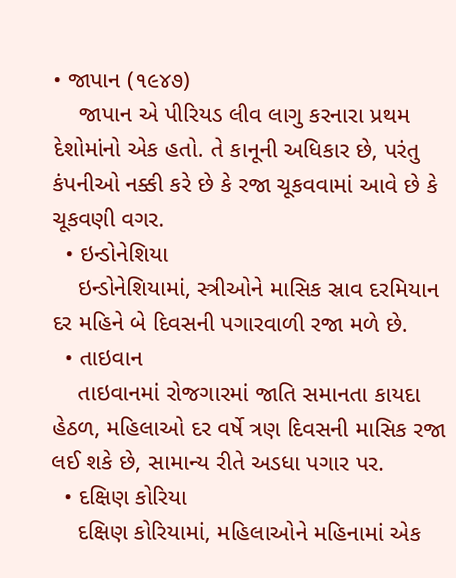• જાપાન (૧૯૪૭)
    જાપાન એ પીરિયડ લીવ લાગુ કરનારા પ્રથમ દેશોમાંનો એક હતો. તે કાનૂની અધિકાર છે, પરંતુ કંપનીઓ નક્કી કરે છે કે રજા ચૂકવવામાં આવે છે કે ચૂકવણી વગર.
  • ઇન્ડોનેશિયા
    ઇન્ડોનેશિયામાં, સ્ત્રીઓને માસિક સ્રાવ દરમિયાન દર મહિને બે દિવસની પગારવાળી રજા મળે છે.
  • તાઇવાન
    તાઇવાનમાં રોજગારમાં જાતિ સમાનતા કાયદા હેઠળ, મહિલાઓ દર વર્ષે ત્રણ દિવસની માસિક રજા લઈ શકે છે, સામાન્ય રીતે અડધા પગાર પર.
  • દક્ષિણ કોરિયા
    દક્ષિણ કોરિયામાં, મહિલાઓને મહિનામાં એક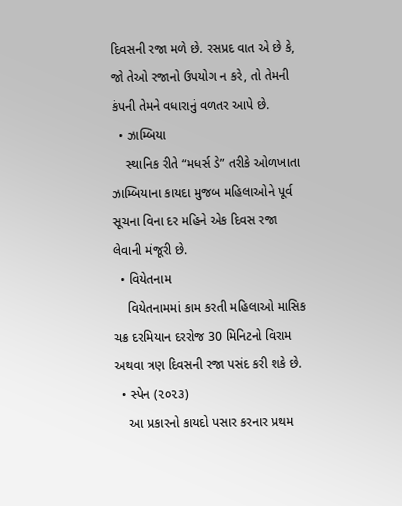દિવસની રજા મળે છે. રસપ્રદ વાત એ છે કે, જો તેઓ રજાનો ઉપયોગ ન કરે, તો તેમની કંપની તેમને વધારાનું વળતર આપે છે.
  • ઝામ્બિયા
    સ્થાનિક રીતે “મધર્સ ડે” તરીકે ઓળખાતા ઝામ્બિયાના કાયદા મુજબ મહિલાઓને પૂર્વ સૂચના વિના દર મહિને એક દિવસ રજા લેવાની મંજૂરી છે.
  • વિયેતનામ
    વિયેતનામમાં કામ કરતી મહિલાઓ માસિક ચક્ર દરમિયાન દરરોજ 30 મિનિટનો વિરામ અથવા ત્રણ દિવસની રજા પસંદ કરી શકે છે.
  • સ્પેન (૨૦૨૩)
    આ પ્રકારનો કાયદો પસાર કરનાર પ્રથમ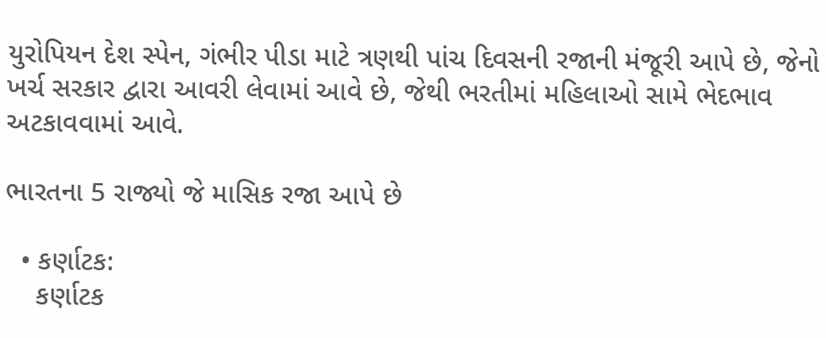યુરોપિયન દેશ સ્પેન, ગંભીર પીડા માટે ત્રણથી પાંચ દિવસની રજાની મંજૂરી આપે છે, જેનો ખર્ચ સરકાર દ્વારા આવરી લેવામાં આવે છે, જેથી ભરતીમાં મહિલાઓ સામે ભેદભાવ અટકાવવામાં આવે.

ભારતના 5 રાજ્યો જે માસિક રજા આપે છે

  • કર્ણાટક:
    કર્ણાટક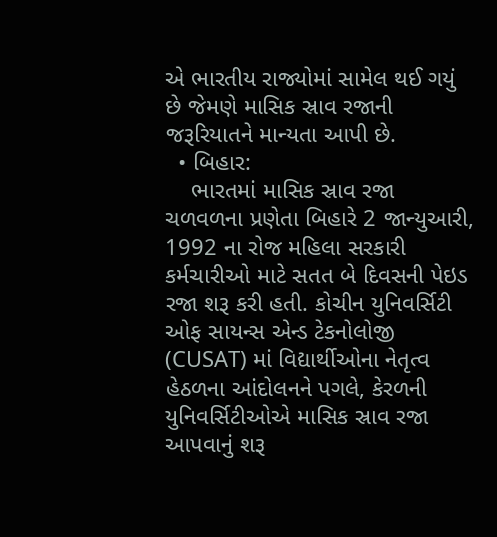એ ભારતીય રાજ્યોમાં સામેલ થઈ ગયું છે જેમણે માસિક સ્રાવ રજાની જરૂરિયાતને માન્યતા આપી છે.
  • બિહાર:
    ભારતમાં માસિક સ્રાવ રજા ચળવળના પ્રણેતા બિહારે 2 જાન્યુઆરી, 1992 ના રોજ મહિલા સરકારી કર્મચારીઓ માટે સતત બે દિવસની પેઇડ રજા શરૂ કરી હતી. કોચીન યુનિવર્સિટી ઓફ સાયન્સ એન્ડ ટેકનોલોજી (CUSAT) માં વિદ્યાર્થીઓના નેતૃત્વ હેઠળના આંદોલનને પગલે, કેરળની યુનિવર્સિટીઓએ માસિક સ્રાવ રજા આપવાનું શરૂ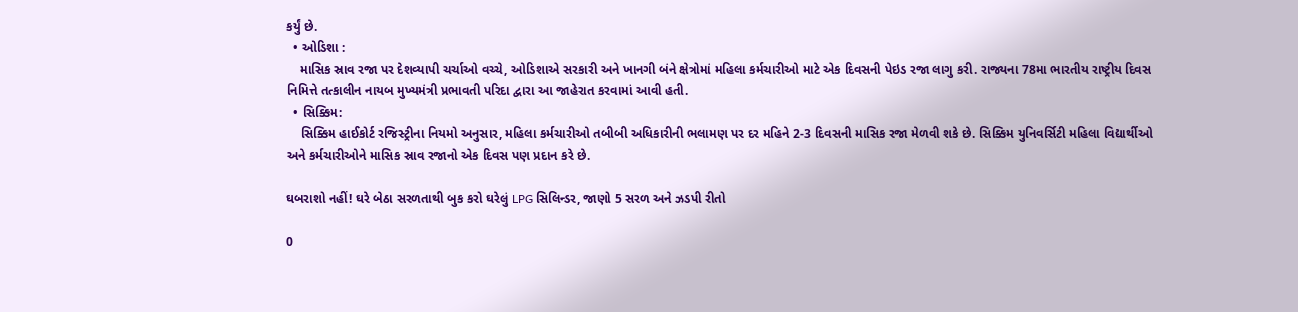કર્યું છે.
  • ઓડિશા :
    માસિક સ્રાવ રજા પર દેશવ્યાપી ચર્ચાઓ વચ્ચે, ઓડિશાએ સરકારી અને ખાનગી બંને ક્ષેત્રોમાં મહિલા કર્મચારીઓ માટે એક દિવસની પેઇડ રજા લાગુ કરી. રાજ્યના 78મા ભારતીય રાષ્ટ્રીય દિવસ નિમિત્તે તત્કાલીન નાયબ મુખ્યમંત્રી પ્રભાવતી પરિદા દ્વારા આ જાહેરાત કરવામાં આવી હતી.
  • સિક્કિમ:
    સિક્કિમ હાઈકોર્ટ રજિસ્ટ્રીના નિયમો અનુસાર, મહિલા કર્મચારીઓ તબીબી અધિકારીની ભલામણ પર દર મહિને 2-3 દિવસની માસિક રજા મેળવી શકે છે. સિક્કિમ યુનિવર્સિટી મહિલા વિદ્યાર્થીઓ અને કર્મચારીઓને માસિક સ્રાવ રજાનો એક દિવસ પણ પ્રદાન કરે છે.

ઘબરાશો નહીં! ઘરે બેઠા સરળતાથી બુક કરો ઘરેલું LPG સિલિન્ડર, જાણો 5 સરળ અને ઝડપી રીતો

0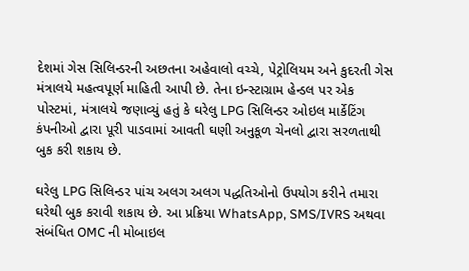દેશમાં ગેસ સિલિન્ડરની અછતના અહેવાલો વચ્ચે, પેટ્રોલિયમ અને કુદરતી ગેસ મંત્રાલયે મહત્વપૂર્ણ માહિતી આપી છે. તેના ઇન્સ્ટાગ્રામ હેન્ડલ પર એક પોસ્ટમાં, મંત્રાલયે જણાવ્યું હતું કે ઘરેલુ LPG સિલિન્ડર ઓઇલ માર્કેટિંગ કંપનીઓ દ્વારા પૂરી પાડવામાં આવતી ઘણી અનુકૂળ ચેનલો દ્વારા સરળતાથી બુક કરી શકાય છે.

ઘરેલુ LPG સિલિન્ડર પાંચ અલગ અલગ પદ્ધતિઓનો ઉપયોગ કરીને તમારા ઘરેથી બુક કરાવી શકાય છે. આ પ્રક્રિયા WhatsApp, SMS/IVRS અથવા સંબંધિત OMC ની મોબાઇલ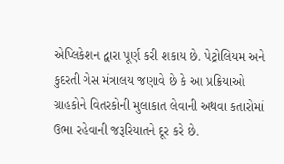એપ્લિકેશન દ્વારા પૂર્ણ કરી શકાય છે. પેટ્રોલિયમ અને કુદરતી ગેસ મંત્રાલય જણાવે છે કે આ પ્રક્રિયાઓ ગ્રાહકોને વિતરકોની મુલાકાત લેવાની અથવા કતારોમાં ઉભા રહેવાની જરૂરિયાતને દૂર કરે છે.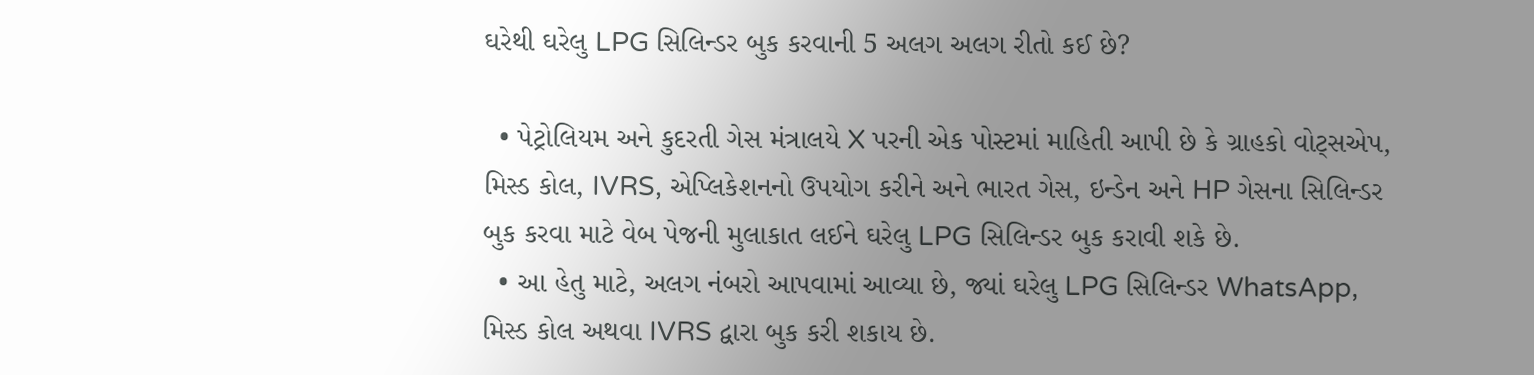ઘરેથી ઘરેલુ LPG સિલિન્ડર બુક કરવાની 5 અલગ અલગ રીતો કઈ છે?

  • પેટ્રોલિયમ અને કુદરતી ગેસ મંત્રાલયે X પરની એક પોસ્ટમાં માહિતી આપી છે કે ગ્રાહકો વોટ્સએપ, મિસ્ડ કોલ, IVRS, એપ્લિકેશનનો ઉપયોગ કરીને અને ભારત ગેસ, ઇન્ડેન અને HP ગેસના સિલિન્ડર બુક કરવા માટે વેબ પેજની મુલાકાત લઈને ઘરેલુ LPG સિલિન્ડર બુક કરાવી શકે છે.
  • આ હેતુ માટે, અલગ નંબરો આપવામાં આવ્યા છે, જ્યાં ઘરેલુ LPG સિલિન્ડર WhatsApp, મિસ્ડ કોલ અથવા IVRS દ્વારા બુક કરી શકાય છે.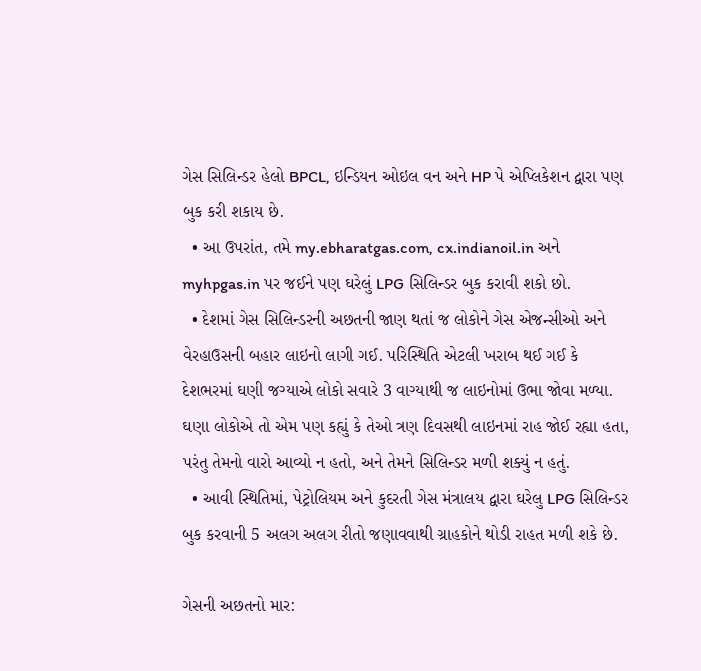ગેસ સિલિન્ડર હેલો BPCL, ઇન્ડિયન ઓઇલ વન અને HP પે એપ્લિકેશન દ્વારા પણ બુક કરી શકાય છે.
  • આ ઉપરાંત, તમે my.ebharatgas.com, cx.indianoil.in અને myhpgas.in પર જઈને પણ ઘરેલું LPG સિલિન્ડર બુક કરાવી શકો છો.
  • દેશમાં ગેસ સિલિન્ડરની અછતની જાણ થતાં જ લોકોને ગેસ એજન્સીઓ અને વેરહાઉસની બહાર લાઇનો લાગી ગઈ. પરિસ્થિતિ એટલી ખરાબ થઈ ગઈ કે દેશભરમાં ઘણી જગ્યાએ લોકો સવારે 3 વાગ્યાથી જ લાઇનોમાં ઉભા જોવા મળ્યા. ઘણા લોકોએ તો એમ પણ કહ્યું કે તેઓ ત્રણ દિવસથી લાઇનમાં રાહ જોઈ રહ્યા હતા, પરંતુ તેમનો વારો આવ્યો ન હતો, અને તેમને સિલિન્ડર મળી શક્યું ન હતું.
  • આવી સ્થિતિમાં, પેટ્રોલિયમ અને કુદરતી ગેસ મંત્રાલય દ્વારા ઘરેલુ LPG સિલિન્ડર બુક કરવાની 5 અલગ અલગ રીતો જણાવવાથી ગ્રાહકોને થોડી રાહત મળી શકે છે.

ગેસની અછતનો માર: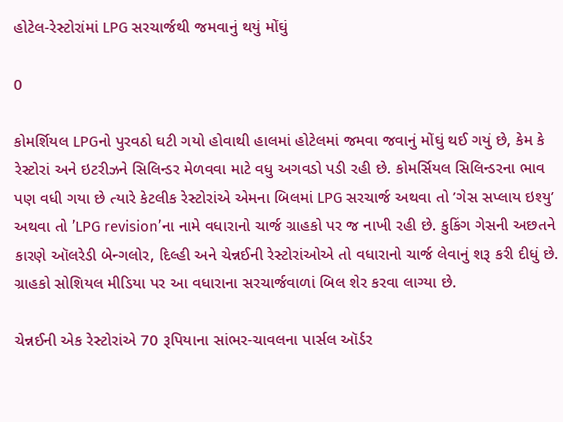હોટેલ-રેસ્ટોરાંમાં LPG સરચાર્જથી જમવાનું થયું મોંઘું

0

કોમર્શિયલ LPGનો પુરવઠો ઘટી ગયો હોવાથી હાલમાં હોટેલમાં જમવા જવાનું મોંઘું થઈ ગયું છે, કેમ કે રેસ્ટોરાં અને ઇટરીઝને સિલિન્ડર મેળવવા માટે વધુ અગવડો પડી રહી છે. કોમર્સિયલ સિલિન્ડરના ભાવ પણ વધી ગયા છે ત્યારે કેટલીક રેસ્ટોરાંએ એમના બિલમાં LPG સરચાર્જ અથવા તો ’ગેસ સપ્લાય ઇશ્યુ’ અથવા તો ’LPG revision’ના નામે વધારાનો ચાર્જ ગ્રાહકો પર જ નાખી રહી છે. કુકિંગ ગેસની અછતને કારણે ઑલરેડી બેન્ગલોર, દિલ્હી અને ચેન્નઈની રેસ્ટોરાંઓએ તો વધારાનો ચાર્જ લેવાનું શરૂ કરી દીધું છે. ગ્રાહકો સોશિયલ મીડિયા પર આ વધારાના સરચાર્જવાળાં બિલ શેર કરવા લાગ્યા છે.

ચેન્નઈની એક રેસ્ટોરાંએ 70 રૂપિયાના સાંભર-ચાવલના પાર્સલ ઑર્ડર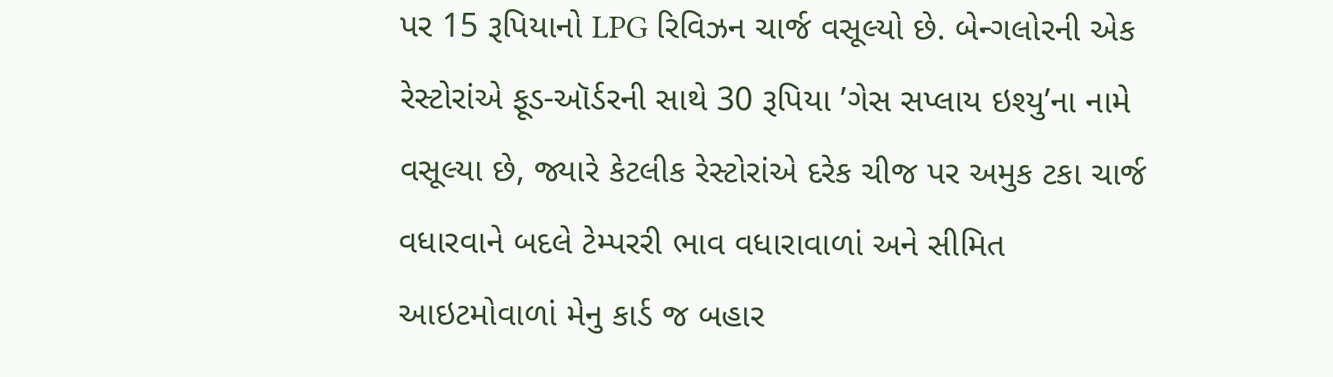પર 15 રૂપિયાનો LPG રિવિઝન ચાર્જ વસૂલ્યો છે. બેન્ગલોરની એક રેસ્ટોરાંએ ફૂડ-ઑર્ડરની સાથે 30 રૂપિયા ’ગેસ સપ્લાય ઇશ્યુ’ના નામે વસૂલ્યા છે, જ્યારે કેટલીક રેસ્ટોરાંએ દરેક ચીજ પર અમુક ટકા ચાર્જ વધારવાને બદલે ટેમ્પરરી ભાવ વધારાવાળાં અને સીમિત આઇટમોવાળાં મેનુ કાર્ડ જ બહાર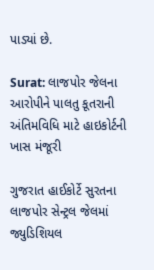પાડ્યાં છે.

Surat: લાજપોર જેલના આરોપીને પાલતુ કૂતરાની અંતિમવિધિ માટે હાઇકોર્ટની ખાસ મંજૂરી

ગુજરાત હાઈકોર્ટે સુરતના લાજપોર સેન્ટ્રલ જેલમાં જ્યુડિશિયલ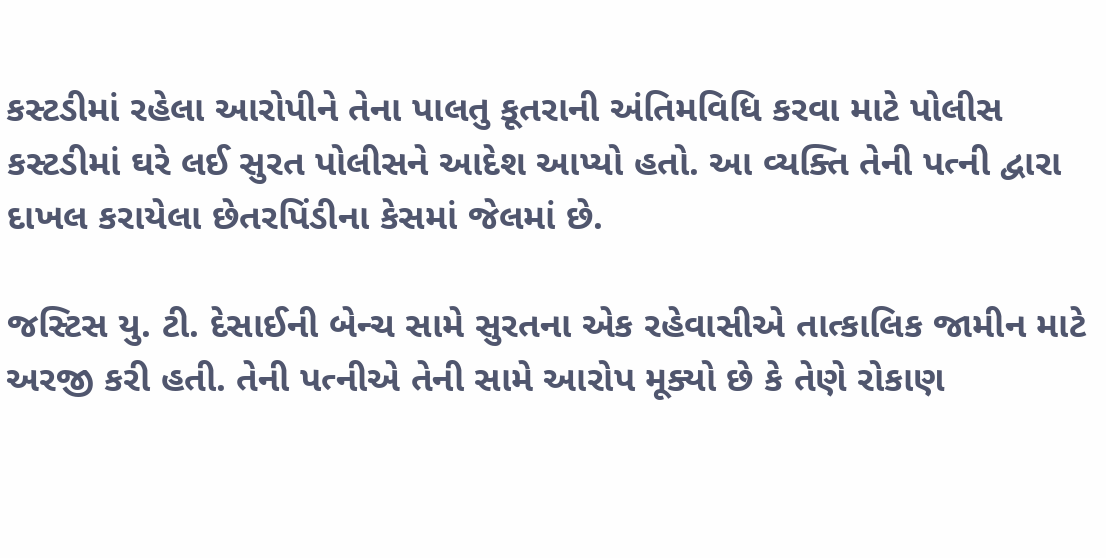કસ્ટડીમાં રહેલા આરોપીને તેના પાલતુ કૂતરાની અંતિમવિધિ કરવા માટે પોલીસ કસ્ટડીમાં ઘરે લઈ સુરત પોલીસને આદેશ આપ્યો હતો. આ વ્યક્તિ તેની પત્ની દ્વારા દાખલ કરાયેલા છેતરપિંડીના કેસમાં જેલમાં છે.

જસ્ટિસ યુ. ટી. દેસાઈની બેન્ચ સામે સુરતના એક રહેવાસીએ તાત્કાલિક જામીન માટે અરજી કરી હતી. તેની પત્નીએ તેની સામે આરોપ મૂક્યો છે કે તેણે રોકાણ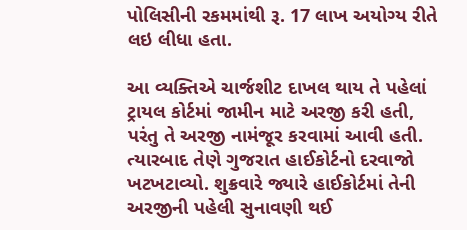પોલિસીની રકમમાંથી રૂ. 17 લાખ અયોગ્ય રીતે લઇ લીધા હતા.

આ વ્યક્તિએ ચાર્જશીટ દાખલ થાય તે પહેલાં ટ્રાયલ કોર્ટમાં જામીન માટે અરજી કરી હતી, પરંતુ તે અરજી નામંજૂર કરવામાં આવી હતી. ત્યારબાદ તેણે ગુજરાત હાઈકોર્ટનો દરવાજો ખટખટાવ્યો. શુક્રવારે જ્યારે હાઈકોર્ટમાં તેની અરજીની પહેલી સુનાવણી થઈ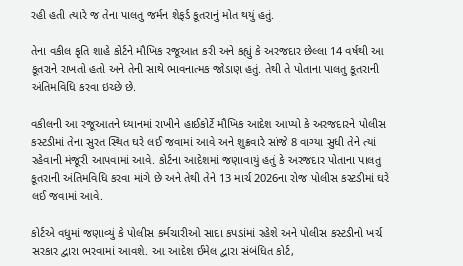રહી હતી ત્યારે જ તેના પાલતુ જર્મન શેફર્ડ કૂતરાનું મોત થયું હતું.

તેના વકીલ કૃતિ શાહે કોર્ટને મૌખિક રજૂઆત કરી અને કહ્યું કે અરજદાર છેલ્લા 14 વર્ષથી આ કૂતરાને રાખતો હતો અને તેની સાથે ભાવનાત્મક જોડાણ હતું. તેથી તે પોતાના પાલતુ કૂતરાની અંતિમવિધિ કરવા ઇચ્છે છે.

વકીલની આ રજૂઆતને ધ્યાનમાં રાખીને હાઈકોર્ટે મૌખિક આદેશ આપ્યો કે અરજદારને પોલીસ કસ્ટડીમાં તેના સુરત સ્થિત ઘરે લઈ જવામાં આવે અને શુક્રવારે સાંજે 8 વાગ્યા સુધી તેને ત્યાં રહેવાની મંજૂરી આપવામાં આવે. કોર્ટના આદેશમાં જણાવાયું હતું કે અરજદાર પોતાના પાલતુ કૂતરાની અંતિમવિધિ કરવા માંગે છે અને તેથી તેને 13 માર્ચ 2026ના રોજ પોલીસ કસ્ટડીમાં ઘરે લઈ જવામાં આવે.

કોર્ટએ વધુમાં જણાવ્યું કે પોલીસ કર્મચારીઓ સાદા કપડાંમાં રહેશે અને પોલીસ કસ્ટડીનો ખર્ચ સરકાર દ્વારા ભરવામાં આવશે. આ આદેશ ઈમેલ દ્વારા સંબંધિત કોર્ટ,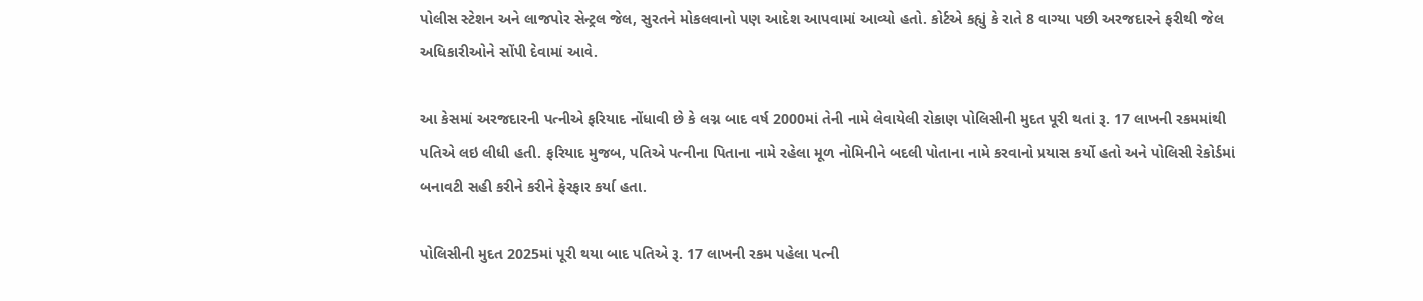પોલીસ સ્ટેશન અને લાજપોર સેન્ટ્રલ જેલ, સુરતને મોકલવાનો પણ આદેશ આપવામાં આવ્યો હતો. કોર્ટએ કહ્યું કે રાતે 8 વાગ્યા પછી અરજદારને ફરીથી જેલ અધિકારીઓને સોંપી દેવામાં આવે.

આ કેસમાં અરજદારની પત્નીએ ફરિયાદ નોંધાવી છે કે લગ્ન બાદ વર્ષ 2000માં તેની નામે લેવાયેલી રોકાણ પોલિસીની મુદત પૂરી થતાં રૂ. 17 લાખની રકમમાંથી પતિએ લઇ લીધી હતી. ફરિયાદ મુજબ, પતિએ પત્નીના પિતાના નામે રહેલા મૂળ નોમિનીને બદલી પોતાના નામે કરવાનો પ્રયાસ કર્યો હતો અને પોલિસી રેકોર્ડમાં બનાવટી સહી કરીને કરીને ફેરફાર કર્યા હતા.

પોલિસીની મુદત 2025માં પૂરી થયા બાદ પતિએ રૂ. 17 લાખની રકમ પહેલા પત્ની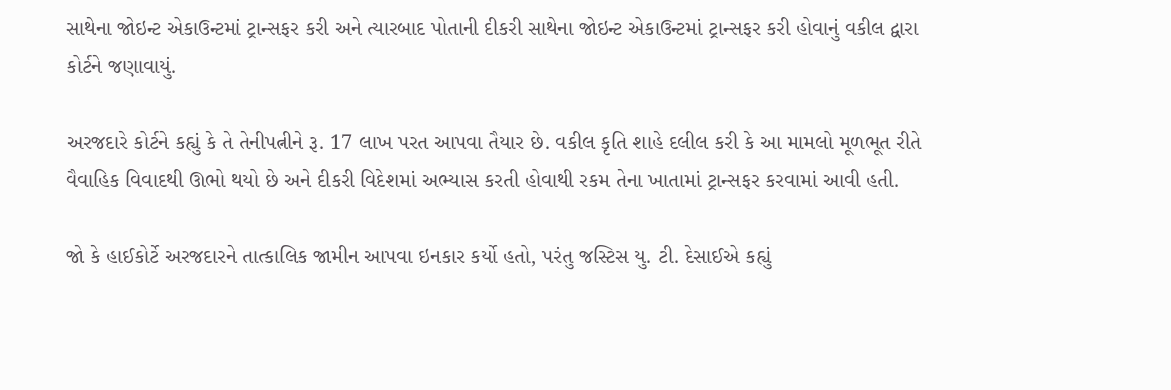સાથેના જોઇન્ટ એકાઉન્ટમાં ટ્રાન્સફર કરી અને ત્યારબાદ પોતાની દીકરી સાથેના જોઇન્ટ એકાઉન્ટમાં ટ્રાન્સફર કરી હોવાનું વકીલ દ્વારા કોર્ટને જણાવાયું.

અરજદારે કોર્ટને કહ્યું કે તે તેનીપત્નીને રૂ. 17 લાખ પરત આપવા તૈયાર છે. વકીલ કૃતિ શાહે દલીલ કરી કે આ મામલો મૂળભૂત રીતે વૈવાહિક વિવાદથી ઊભો થયો છે અને દીકરી વિદેશમાં અભ્યાસ કરતી હોવાથી રકમ તેના ખાતામાં ટ્રાન્સફર કરવામાં આવી હતી.

જો કે હાઈકોર્ટે અરજદારને તાત્કાલિક જામીન આપવા ઇનકાર કર્યો હતો, પરંતુ જસ્ટિસ યુ. ટી. દેસાઈએ કહ્યું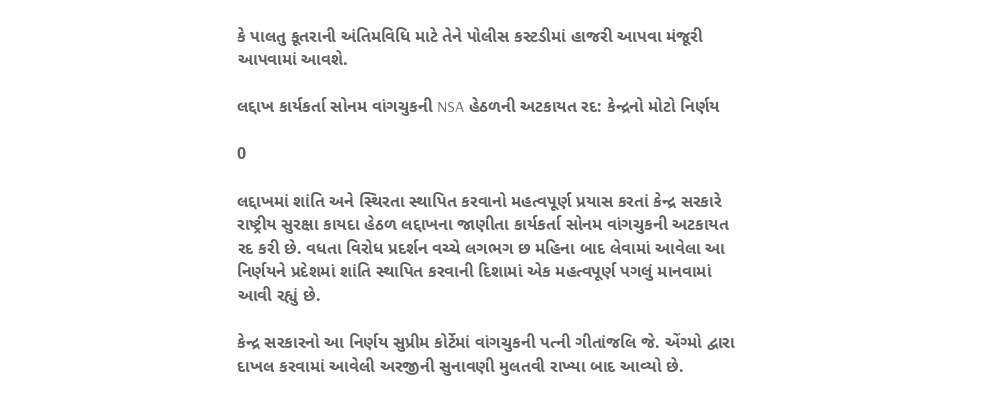કે પાલતુ કૂતરાની અંતિમવિધિ માટે તેને પોલીસ કસ્ટડીમાં હાજરી આપવા મંજૂરી આપવામાં આવશે.

લદ્દાખ કાર્યકર્તા સોનમ વાંગચુકની NSA હેઠળની અટકાયત રદ: કેન્દ્રનો મોટો નિર્ણય

0

લદ્દાખમાં શાંતિ અને સ્થિરતા સ્થાપિત કરવાનો મહત્વપૂર્ણ પ્રયાસ કરતાં કેન્દ્ર સરકારે રાષ્ટ્રીય સુરક્ષા કાયદા હેઠળ લદ્દાખના જાણીતા કાર્યકર્તા સોનમ વાંગચુકની અટકાયત રદ કરી છે. વધતા વિરોધ પ્રદર્શન વચ્ચે લગભગ છ મહિના બાદ લેવામાં આવેલા આ નિર્ણયને પ્રદેશમાં શાંતિ સ્થાપિત કરવાની દિશામાં એક મહત્વપૂર્ણ પગલું માનવામાં આવી રહ્યું છે.

કેન્દ્ર સરકારનો આ નિર્ણય સુપ્રીમ કોર્ટેમાં વાંગચુકની પત્ની ગીતાંજલિ જે. એંગ્મો દ્વારા દાખલ કરવામાં આવેલી અરજીની સુનાવણી મુલતવી રાખ્યા બાદ આવ્યો છે.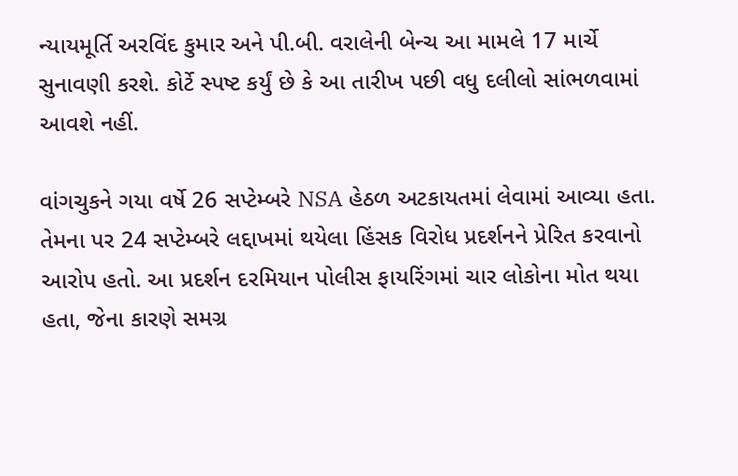ન્યાયમૂર્તિ અરવિંદ કુમાર અને પી.બી. વરાલેની બેન્ચ આ મામલે 17 માર્ચે સુનાવણી કરશે. કોર્ટે સ્પષ્ટ કર્યું છે કે આ તારીખ પછી વધુ દલીલો સાંભળવામાં આવશે નહીં.

વાંગચુકને ગયા વર્ષે 26 સપ્ટેમ્બરે NSA હેઠળ અટકાયતમાં લેવામાં આવ્યા હતા. તેમના પર 24 સપ્ટેમ્બરે લદ્દાખમાં થયેલા હિંસક વિરોધ પ્રદર્શનને પ્રેરિત કરવાનો આરોપ હતો. આ પ્રદર્શન દરમિયાન પોલીસ ફાયરિંગમાં ચાર લોકોના મોત થયા હતા, જેના કારણે સમગ્ર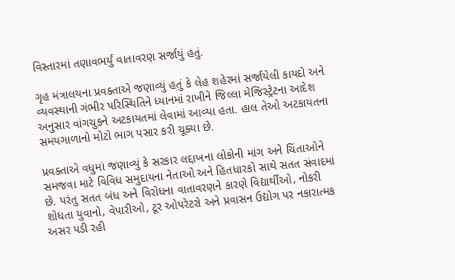વિસ્તારમાં તણાવભર્યું વાતાવરણ સર્જાયું હતું.

ગૃહ મંત્રાલયના પ્રવક્તાએ જણાવ્યું હતું કે લેહ શહેરમાં સર્જાયેલી કાયદો અને વ્યવસ્થાની ગંભીર પરિસ્થિતિને ધ્યાનમાં રાખીને જિલ્લા મેજિસ્ટ્રેટના આદેશ અનુસાર વાંગચુકને અટકાયતમાં લેવામાં આવ્યા હતા. હાલ તેઓ અટકાયતના સમયગાળાનો મોટો ભાગ પસાર કરી ચૂક્યા છે.

પ્રવક્તાએ વધુમાં જણાવ્યું કે સરકાર લદ્દાખના લોકોની માંગ અને ચિંતાઓને સમજવા માટે વિવિધ સમુદાયના નેતાઓ અને હિતધારકો સાથે સતત સંવાદમાં છે. પરંતુ સતત બંધ અને વિરોધના વાતાવરણને કારણે વિદ્યાર્થીઓ, નોકરી શોધતા યુવાનો, વેપારીઓ, ટૂર ઓપરેટરો અને પ્રવાસન ઉદ્યોગ પર નકારાત્મક અસર પડી રહી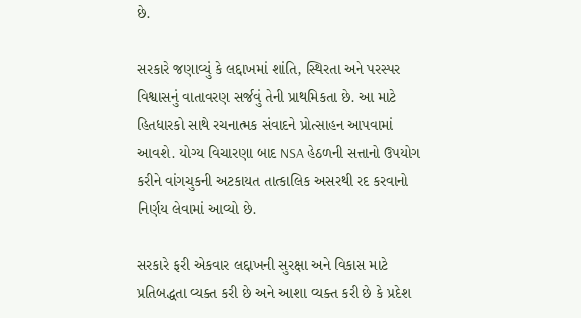છે.

સરકારે જણાવ્યું કે લદ્દાખમાં શાંતિ, સ્થિરતા અને પરસ્પર વિશ્વાસનું વાતાવરણ સર્જવું તેની પ્રાથમિકતા છે. આ માટે હિતધારકો સાથે રચનાત્મક સંવાદને પ્રોત્સાહન આપવામાં આવશે. યોગ્ય વિચારણા બાદ NSA હેઠળની સત્તાનો ઉપયોગ કરીને વાંગચુકની અટકાયત તાત્કાલિક અસરથી રદ કરવાનો નિર્ણય લેવામાં આવ્યો છે.

સરકારે ફરી એકવાર લદ્દાખની સુરક્ષા અને વિકાસ માટે પ્રતિબદ્ધતા વ્યક્ત કરી છે અને આશા વ્યક્ત કરી છે કે પ્રદેશ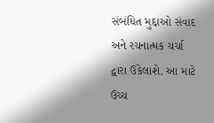સંબંધિત મુદ્દાઓ સંવાદ અને રચનાત્મક ચર્ચા દ્વારા ઉકેલાશે. આ માટે ઉચ્ચ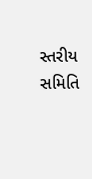સ્તરીય સમિતિ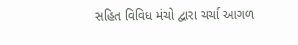સહિત વિવિધ મંચો દ્વારા ચર્ચા આગળ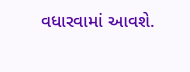વધારવામાં આવશે.